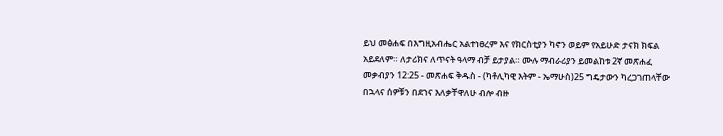ይህ መፅሐፍ በእግዚአብሔር አልተነፀረም እና የክርስቲያን ካኖን ወይም የአይሁድ ታናክ ክፍል አይደለም። ለታሪክና ለጥናት ዓላማ ብቻ ይታያል። ሙሉ ማብራሪያን ይመልከቱ 2ኛ መጽሐፈ መቃብያን 12:25 - መጽሐፍ ቅዱስ - (ካቶሊካዊ እትም - ኤማሁስ)25 ግዴታውን ካረጋገጠላቸው በኋላና ሰዎቹን በደኀና እለቃቸዋለሁ ብሎ ብዙ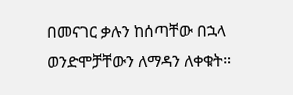በመናገር ቃሉን ከሰጣቸው በኋላ ወንድሞቻቸውን ለማዳን ለቀቁት።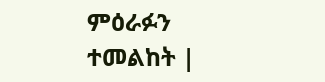ምዕራፉን ተመልከት |